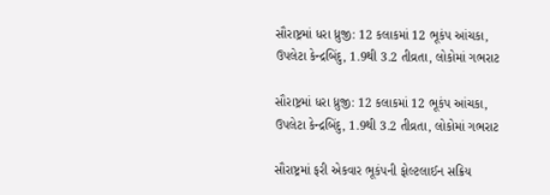સૌરાષ્ટ્રમાં ધરા ધ્રુજી: 12 કલાકમાં 12 ભૂકંપ આંચકા, ઉપલેટા કેન્દ્રબિંદુ, 1.9થી 3.2 તીવ્રતા, લોકોમાં ગભરાટ

સૌરાષ્ટ્રમાં ધરા ધ્રુજી: 12 કલાકમાં 12 ભૂકંપ આંચકા, ઉપલેટા કેન્દ્રબિંદુ, 1.9થી 3.2 તીવ્રતા, લોકોમાં ગભરાટ

સૌરાષ્ટ્રમાં ફરી એકવાર ભૂકંપની ફોલ્ટલાઈન સક્રિય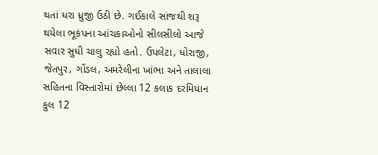થતાં ધરા ધ્રુજી ઉઠી છે. ગઈકાલે સાંજથી શરૂ થયેલા ભૂકંપના આંચકાઓનો સીલસીલો આજે સવાર સુધી ચાલુ રહ્યો હતો. ઉપલેટા, ધોરાજી, જેતપુર, ગોંડલ, અમરેલીના ખાંભા અને તાલાલા સહિતના વિસ્તારોમાં છેલ્લા 12 કલાક દરમિયાન કુલ 12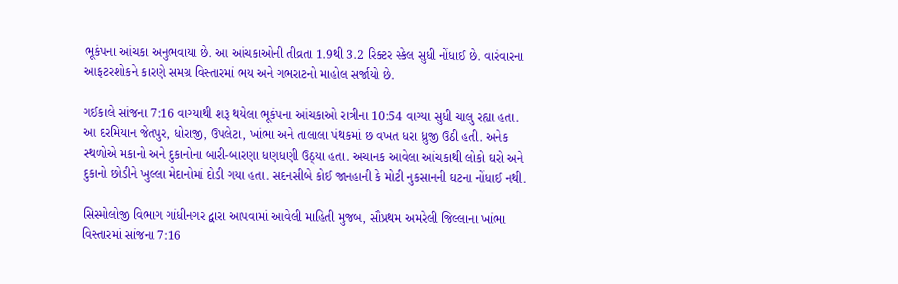ભૂકંપના આંચકા અનુભવાયા છે. આ આંચકાઓની તીવ્રતા 1.9થી 3.2 રિક્ટર સ્કેલ સુધી નોંધાઈ છે. વારંવારના આફટરશોકને કારણે સમગ્ર વિસ્તારમાં ભય અને ગભરાટનો માહોલ સર્જાયો છે.

ગઈકાલે સાંજના 7:16 વાગ્યાથી શરૂ થયેલા ભૂકંપના આંચકાઓ રાત્રીના 10:54 વાગ્યા સુધી ચાલુ રહ્યા હતા. આ દરમિયાન જેતપુર, ધોરાજી, ઉપલેટા, ખાંભા અને તાલાલા પંથકમાં છ વખત ધરા ધ્રુજી ઉઠી હતી. અનેક સ્થળોએ મકાનો અને દુકાનોના બારી-બારણા ધણધણી ઉઠ્યા હતા. અચાનક આવેલા આંચકાથી લોકો ઘરો અને દુકાનો છોડીને ખુલ્લા મેદાનોમાં દોડી ગયા હતા. સદનસીબે કોઈ જાનહાની કે મોટી નુકસાનની ઘટના નોંધાઈ નથી.

સિસ્મોલોજી વિભાગ ગાંધીનગર દ્વારા આપવામાં આવેલી માહિતી મુજબ, સૌપ્રથમ અમરેલી જિલ્લાના ખાંભા વિસ્તારમાં સાંજના 7:16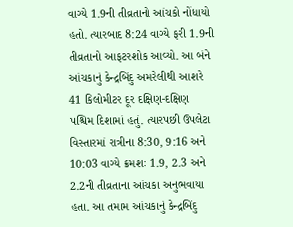વાગ્યે 1.9ની તીવ્રતાનો આંચકો નોંધાયો હતો. ત્યારબાદ 8:24 વાગ્યે ફરી 1.9ની તીવ્રતાનો આફટરશોક આવ્યો. આ બંને આંચકાનું કેન્દ્રબિંદુ અમરેલીથી આશરે 41 કિલોમીટર દૂર દક્ષિણ-દક્ષિણ પશ્ચિમ દિશામાં હતું. ત્યારપછી ઉપલેટા વિસ્તારમાં રાત્રીના 8:30, 9:16 અને 10:03 વાગ્યે ક્રમશઃ 1.9, 2.3 અને 2.2ની તીવ્રતાના આંચકા અનુભવાયા હતા. આ તમામ આંચકાનું કેન્દ્રબિંદુ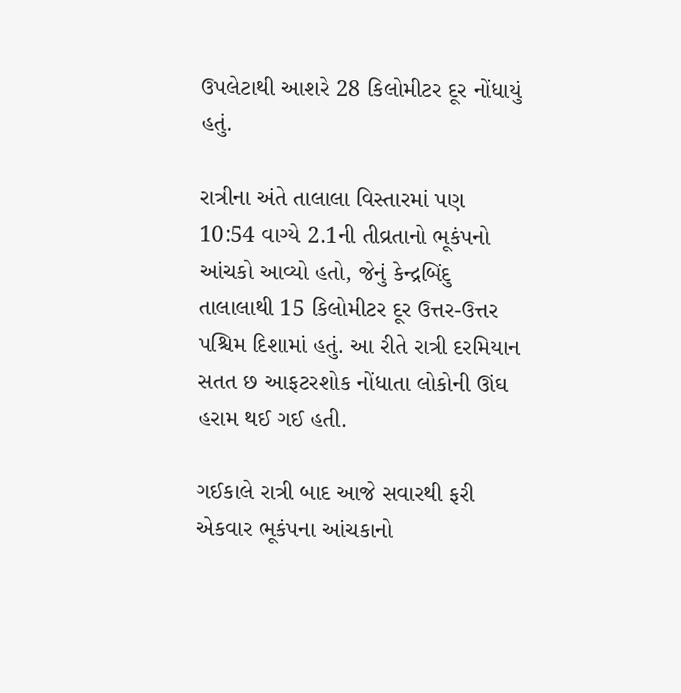ઉપલેટાથી આશરે 28 કિલોમીટર દૂર નોંધાયું હતું.

રાત્રીના અંતે તાલાલા વિસ્તારમાં પણ 10:54 વાગ્યે 2.1ની તીવ્રતાનો ભૂકંપનો આંચકો આવ્યો હતો, જેનું કેન્દ્રબિંદુ તાલાલાથી 15 કિલોમીટર દૂર ઉત્તર-ઉત્તર પશ્ચિમ દિશામાં હતું. આ રીતે રાત્રી દરમિયાન સતત છ આફટરશોક નોંધાતા લોકોની ઊંઘ હરામ થઈ ગઈ હતી.

ગઈકાલે રાત્રી બાદ આજે સવારથી ફરી એકવાર ભૂકંપના આંચકાનો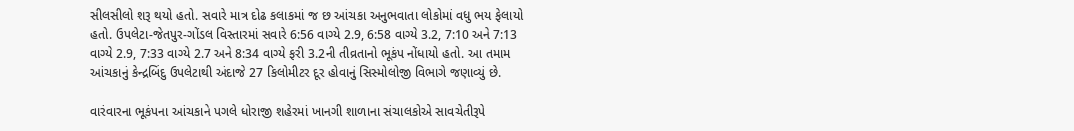સીલસીલો શરૂ થયો હતો. સવારે માત્ર દોઢ કલાકમાં જ છ આંચકા અનુભવાતા લોકોમાં વધુ ભય ફેલાયો હતો. ઉપલેટા-જેતપુર-ગોંડલ વિસ્તારમાં સવારે 6:56 વાગ્યે 2.9, 6:58 વાગ્યે 3.2, 7:10 અને 7:13 વાગ્યે 2.9, 7:33 વાગ્યે 2.7 અને 8:34 વાગ્યે ફરી 3.2ની તીવ્રતાનો ભૂકંપ નોંધાયો હતો. આ તમામ આંચકાનું કેન્દ્રબિંદુ ઉપલેટાથી અંદાજે 27 કિલોમીટર દૂર હોવાનું સિસ્મોલોજી વિભાગે જણાવ્યું છે.

વારંવારના ભૂકંપના આંચકાને પગલે ધોરાજી શહેરમાં ખાનગી શાળાના સંચાલકોએ સાવચેતીરૂપે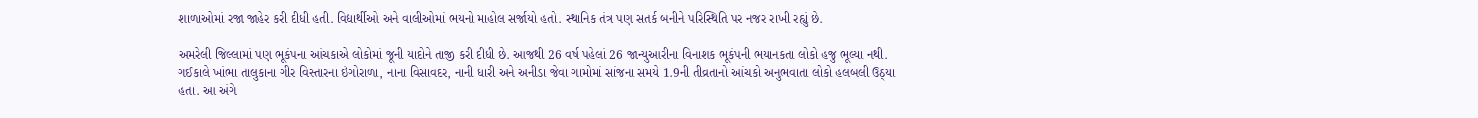શાળાઓમાં રજા જાહેર કરી દીધી હતી. વિદ્યાર્થીઓ અને વાલીઓમાં ભયનો માહોલ સર્જાયો હતો. સ્થાનિક તંત્ર પણ સતર્ક બનીને પરિસ્થિતિ પર નજર રાખી રહ્યું છે.

અમરેલી જિલ્લામાં પણ ભૂકંપના આંચકાએ લોકોમાં જૂની યાદોને તાજી કરી દીધી છે. આજથી 26 વર્ષ પહેલાં 26 જાન્યુઆરીના વિનાશક ભૂકંપની ભયાનકતા લોકો હજુ ભૂલ્યા નથી. ગઈકાલે ખાંભા તાલુકાના ગીર વિસ્તારના ઇંગોરાળા, નાના વિસાવદર, નાની ધારી અને અનીડા જેવા ગામોમાં સાંજના સમયે 1.9ની તીવ્રતાનો આંચકો અનુભવાતા લોકો હલબલી ઉઠ્યા હતા. આ અંગે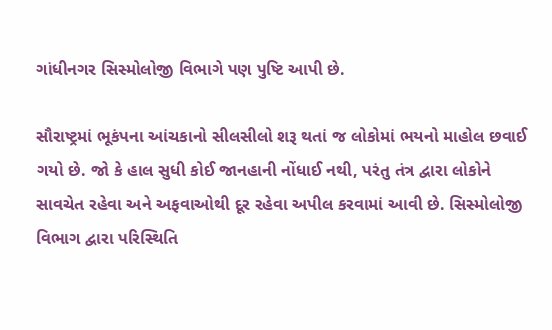ગાંધીનગર સિસ્મોલોજી વિભાગે પણ પુષ્ટિ આપી છે.

સૌરાષ્ટ્રમાં ભૂકંપના આંચકાનો સીલસીલો શરૂ થતાં જ લોકોમાં ભયનો માહોલ છવાઈ ગયો છે. જો કે હાલ સુધી કોઈ જાનહાની નોંધાઈ નથી, પરંતુ તંત્ર દ્વારા લોકોને સાવચેત રહેવા અને અફવાઓથી દૂર રહેવા અપીલ કરવામાં આવી છે. સિસ્મોલોજી વિભાગ દ્વારા પરિસ્થિતિ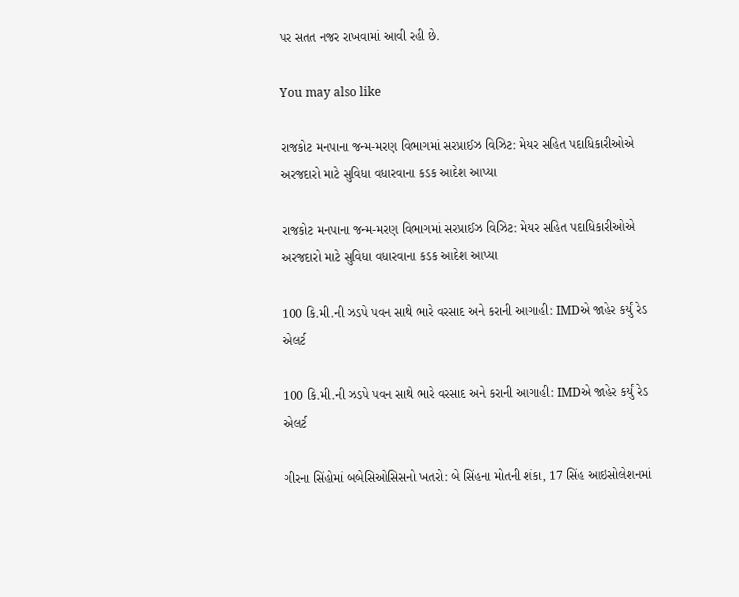પર સતત નજર રાખવામાં આવી રહી છે.

You may also like

રાજકોટ મનપાના જન્મ-મરણ વિભાગમાં સરપ્રાઈઝ વિઝિટ: મેયર સહિત પદાધિકારીઓએ અરજદારો માટે સુવિધા વધારવાના કડક આદેશ આપ્યા

રાજકોટ મનપાના જન્મ-મરણ વિભાગમાં સરપ્રાઈઝ વિઝિટ: મેયર સહિત પદાધિકારીઓએ અરજદારો માટે સુવિધા વધારવાના કડક આદેશ આપ્યા

100 કિ.મી.ની ઝડપે પવન સાથે ભારે વરસાદ અને કરાની આગાહી: IMDએ જાહેર કર્યું રેડ એલર્ટ

100 કિ.મી.ની ઝડપે પવન સાથે ભારે વરસાદ અને કરાની આગાહી: IMDએ જાહેર કર્યું રેડ એલર્ટ

ગીરના સિંહોમાં બબેસિઓસિસનો ખતરો: બે સિંહના મોતની શંકા, 17 સિંહ આઇસોલેશનમાં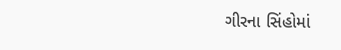ગીરના સિંહોમાં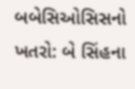બબેસિઓસિસનો ખતરો: બે સિંહના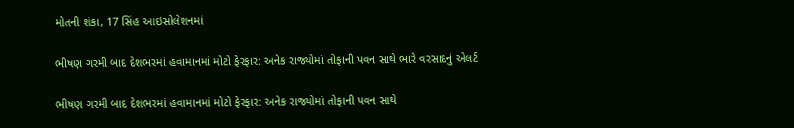મોતની શંકા, 17 સિંહ આઇસોલેશનમાં

ભીષણ ગરમી બાદ દેશભરમાં હવામાનમાં મોટો ફેરફાર: અનેક રાજ્યોમાં તોફાની પવન સાથે ભારે વરસાદનું એલર્ટ

ભીષણ ગરમી બાદ દેશભરમાં હવામાનમાં મોટો ફેરફાર: અનેક રાજ્યોમાં તોફાની પવન સાથે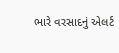ભારે વરસાદનું એલર્ટ